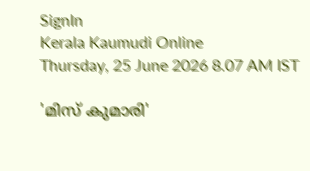SignIn
Kerala Kaumudi Online
Thursday, 25 June 2026 8.07 AM IST

'മിസ് കുമാരി'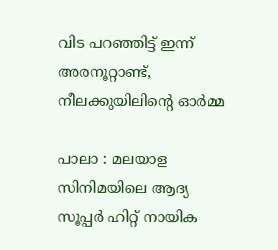വിട പറഞ്ഞിട്ട് ഇന്ന് അരനൂറ്റാണ്ട്, നീലക്കുയിലിന്റെ ഓർമ്മ

പാലാ : മലയാള സിനിമയിലെ ആദ്യ സൂപ്പർ ഹിറ്റ് നായിക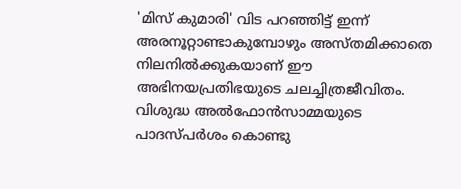'മിസ് കുമാരി' വിട പറഞ്ഞിട്ട് ഇന്ന് അരനൂറ്റാണ്ടാകുമ്പോഴും അസ്തമിക്കാതെ നിലനിൽക്കുകയാണ് ഈ അഭിനയപ്രതിഭയുടെ ചലച്ചിത്രജീവിതം. വിശുദ്ധ അൽഫോൻസാമ്മയുടെ പാദസ്പർശം കൊണ്ടു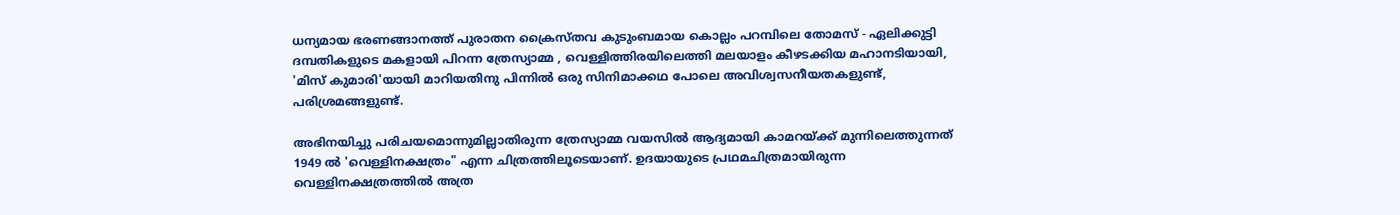ധന്യമായ ഭരണങ്ങാനത്ത് പുരാതന ക്രൈസ്തവ കുടുംബമായ കൊല്ലം പറമ്പിലെ തോമസ് - ഏലിക്കുട്ടി ദമ്പതികളുടെ മകളായി പിറന്ന ത്രേസ്യാമ്മ , വെള്ളിത്തിരയിലെത്തി മലയാളം കീഴടക്കിയ മഹാനടിയായി, 'മിസ് കുമാരി'യായി മാറിയതിനു പിന്നിൽ ഒരു സിനിമാക്കഥ പോലെ അവിശ്വസനീയതകളുണ്ട്, പരിശ്രമങ്ങളുണ്ട്.

അഭിനയിച്ചു പരിചയമൊന്നുമില്ലാതിരുന്ന ത്രേസ്യാമ്മ വയസിൽ ആദ്യമായി കാമറയ്ക്ക് മുന്നിലെത്തുന്നത് 1949 ൽ 'വെള്ളിനക്ഷത്രം" എന്ന ചിത്രത്തിലൂടെയാണ്. ഉദയായുടെ പ്രഥമചിത്രമായിരുന്ന വെള്ളിനക്ഷത്രത്തിൽ അത്ര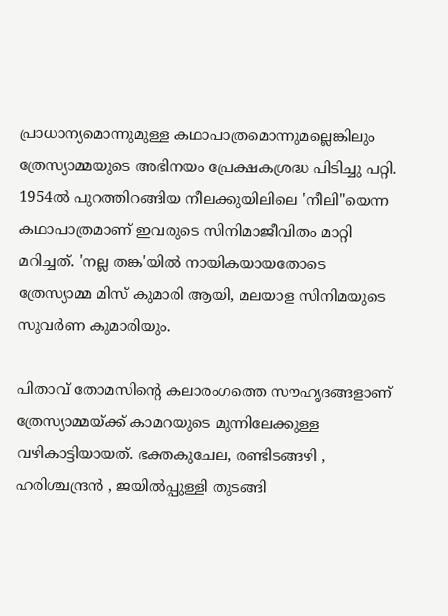പ്രാധാന്യമൊന്നുമുള്ള കഥാപാത്രമൊന്നുമല്ലെങ്കിലും ത്രേസ്യാമ്മയുടെ അഭിനയം പ്രേക്ഷകശ്രദ്ധ പിടിച്ചു പറ്റി. 1954ൽ പുറത്തിറങ്ങിയ നീലക്കുയിലിലെ 'നീലി"യെന്ന കഥാപാത്രമാണ് ഇവരുടെ സിനിമാജീവിതം മാറ്റി മറിച്ചത്. 'നല്ല തങ്ക'യിൽ നായികയായതോടെ ത്രേസ്യാമ്മ മിസ് കുമാരി ആയി, മലയാള സിനിമയുടെ സുവർണ കുമാരിയും.

പിതാവ് തോമസിന്റെ കലാരംഗത്തെ സൗഹൃദങ്ങളാണ് ത്രേസ്യാമ്മയ്ക്ക് കാമറയുടെ മുന്നിലേക്കുള്ള വഴികാട്ടിയായത്. ഭക്തകുചേല, രണ്ടിടങ്ങഴി , ഹരിശ്ചന്ദ്രൻ , ജയിൽപ്പുള്ളി തുടങ്ങി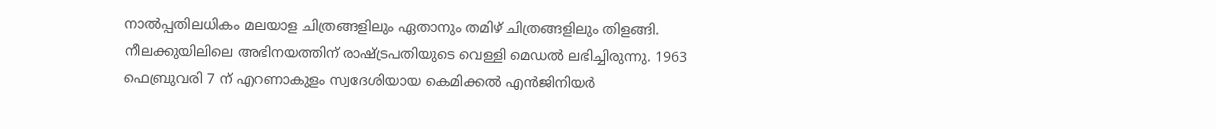നാൽപ്പതിലധികം മലയാള ചിത്രങ്ങളിലും ഏതാനും തമിഴ് ചിത്രങ്ങളിലും തിളങ്ങി. നീലക്കുയിലിലെ അഭിനയത്തിന് രാഷ്ട്രപതിയുടെ വെള്ളി മെഡൽ ലഭിച്ചിരുന്നു. 1963 ഫെബ്രുവരി 7 ന് എറണാകുളം സ്വദേശിയായ കെമിക്കൽ എൻജിനിയർ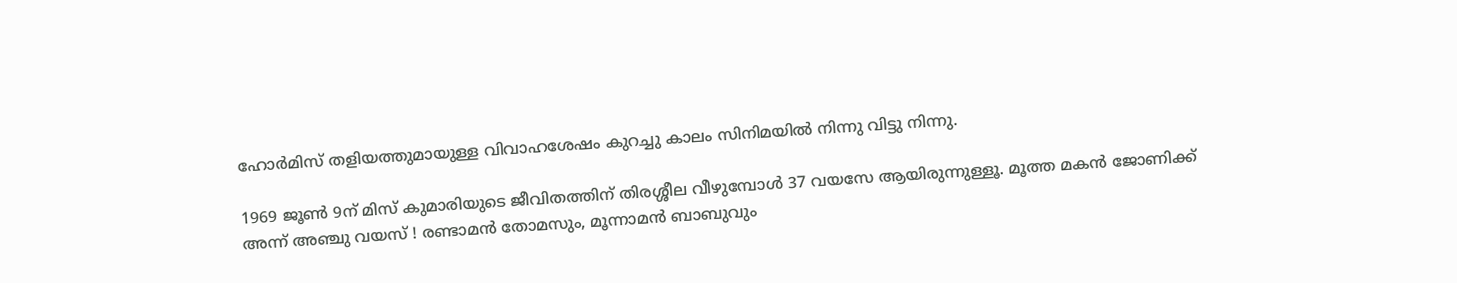ഹോർമിസ് തളിയത്തുമായുള്ള വിവാഹശേഷം കുറച്ചു കാലം സിനിമയിൽ നിന്നു വിട്ടു നിന്നു.

1969 ജൂൺ 9ന് മിസ് കുമാരിയുടെ ജീവിതത്തിന് തിരശ്ശീല വീഴുമ്പോൾ 37 വയസേ ആയിരുന്നുള്ളൂ. മൂത്ത മകൻ ജോണിക്ക് അന്ന് അഞ്ചു വയസ് ! രണ്ടാമൻ തോമസും, മൂന്നാമൻ ബാബുവും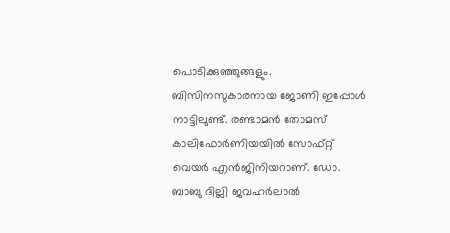പൊടിക്കുഞ്ഞുങ്ങളും. ബിസിനസുകാരനായ ജോണി ഇപ്പോൾ നാട്ടിലുണ്ട്. രണ്ടാമൻ തോമസ് കാലിഫോർണിയയിൽ സോഫ്റ്റ് വെയർ എൻജിനിയറാണ്. ഡോ. ബാബു ദില്ലി ജവഹർലാൽ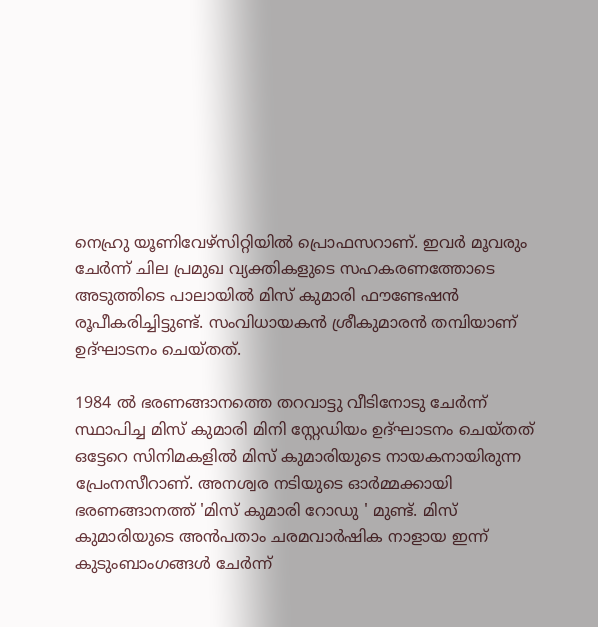നെഹ്രു യൂണിവേഴ്‌സിറ്റിയിൽ പ്രൊഫസറാണ്. ഇവർ മൂവരും ചേർന്ന് ചില പ്രമുഖ വ്യക്തികളുടെ സഹകരണത്തോടെ അടുത്തിടെ പാലായിൽ മിസ് കുമാരി ഫൗണ്ടേഷൻ രൂപീകരിച്ചിട്ടുണ്ട്. സംവിധായകൻ ശ്രീകുമാരൻ തമ്പിയാണ് ഉദ്ഘാടനം ചെയ്തത്.

1984 ൽ ഭരണങ്ങാനത്തെ തറവാട്ടു വീടിനോടു ചേർന്ന് സ്ഥാപിച്ച മിസ് കുമാരി മിനി സ്റ്റേഡിയം ഉദ്ഘാടനം ചെയ്തത് ഒട്ടേറെ സിനിമകളിൽ മിസ് കുമാരിയുടെ നായകനായിരുന്ന പ്രേംനസീറാണ്. അനശ്വര നടിയുടെ ഓർമ്മക്കായി ഭരണങ്ങാനത്ത് 'മിസ് കുമാരി റോഡു ' മുണ്ട്. മിസ് കുമാരിയുടെ അൻപതാം ചരമവാർഷിക നാളായ ഇന്ന് കുടുംബാംഗങ്ങൾ ചേർന്ന്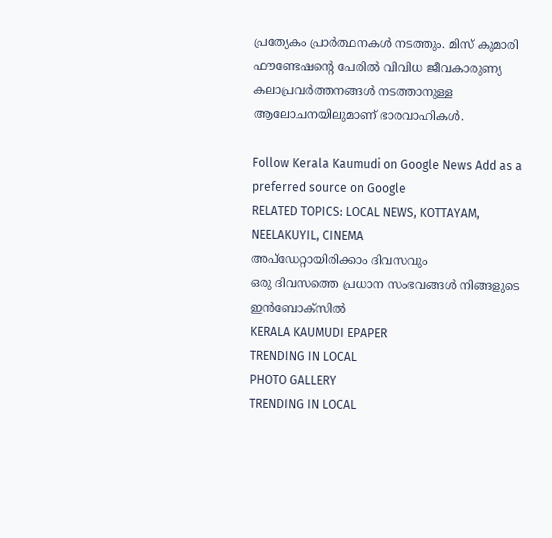പ്രത്യേകം പ്രാർത്ഥനകൾ നടത്തും. മിസ് കുമാരി ഫൗണ്ടേഷന്റെ പേരിൽ വിവിധ ജീവകാരുണ്യ കലാപ്രവർത്തനങ്ങൾ നടത്താനുള്ള ആലോചനയിലുമാണ് ഭാരവാഹികൾ.

Follow Kerala Kaumudi on Google News Add as a preferred source on Google
RELATED TOPICS: LOCAL NEWS, KOTTAYAM, NEELAKUYIL, CINEMA
അപ്ഡേറ്റായിരിക്കാം ദിവസവും
ഒരു ദിവസത്തെ പ്രധാന സംഭവങ്ങൾ നിങ്ങളുടെ ഇൻബോക്സിൽ
KERALA KAUMUDI EPAPER
TRENDING IN LOCAL
PHOTO GALLERY
TRENDING IN LOCAL